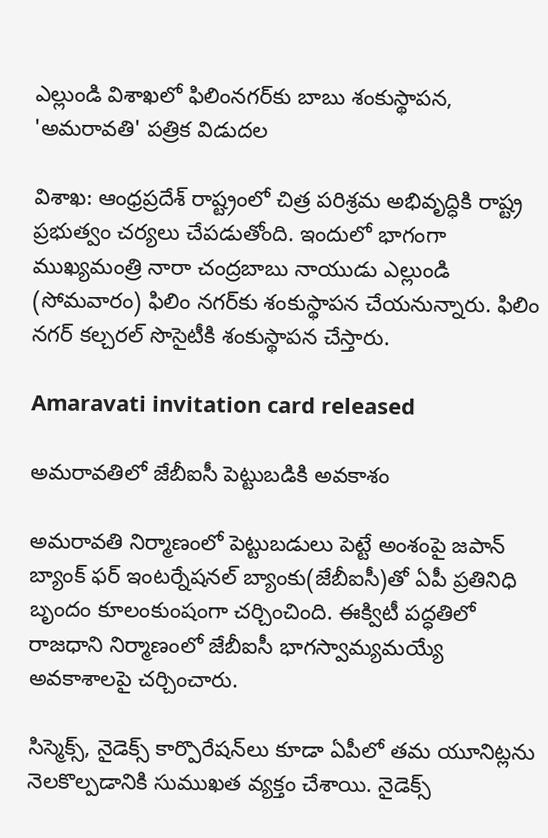ఎల్లుండి విశాఖలో ఫిలింనగర్‌కు బాబు శంకుస్థాపన, 'అమరావతి' పత్రిక విడుదల

విశాఖ: ఆంధ్రప్రదేశ్ రాష్ట్రంలో చిత్ర పరిశ్రమ అభివృద్ధికి రాష్ట్ర ప్రభుత్వం చర్యలు చేపడుతోంది. ఇందులో భాగంగా ముఖ్యమంత్రి నారా చంద్రబాబు నాయుడు ఎల్లుండి (సోమవారం) ఫిలిం నగర్‌కు శంకుస్థాపన చేయనున్నారు. ఫిలిం నగర్ కల్చరల్ సొసైటీకి శంకుస్థాపన చేస్తారు.

Amaravati invitation card released

అమరావతిలో జేబీఐసీ పెట్టుబడికి అవకాశం

అమరావతి నిర్మాణంలో పెట్టుబడులు పెట్టే అంశంపై జపాన్‌ బ్యాంక్‌ ఫర్‌ ఇంటర్నేషనల్‌ బ్యాంకు(జేబీఐసీ)తో ఏపీ ప్రతినిధి బృందం కూలంకుంషంగా చర్చించింది. ఈక్విటీ పద్ధతిలో రాజధాని నిర్మాణంలో జేబీఐసీ భాగస్వామ్యమయ్యే అవకాశాలపై చర్చించారు.

సిస్మెక్స్‌, నైడెక్స్‌ కార్పొరేషన్‌లు కూడా ఏపీలో తమ యూనిట్లను నెలకొల్పడానికి సుముఖత వ్యక్తం చేశాయి. నైడెక్స్‌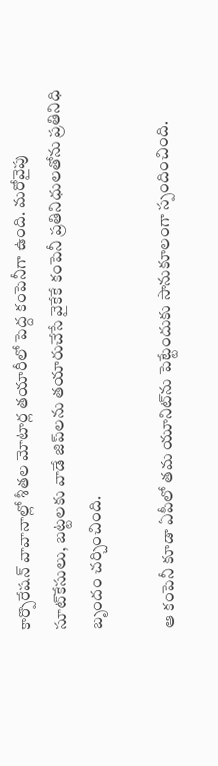కార్పొరేషన్‌ వావానాల్లో శీతల మోటార్ల తయారీలో పెద్ద కంపెనీగా ఉంది. మరోవైపు సూట్‌కేసులు, బట్టలకు వాడే జిప్‌లను తయారుచేసే వైకేకే కంపెనీ ప్రతినిధులతోను ప్రతినిధి బృందం చర్చించింది.

ఆ కంపెనీ కూడా ఏపీలో తమ యూనిట్‌ను పెట్టేందుకు సానుకూలంగా స్పందించింది.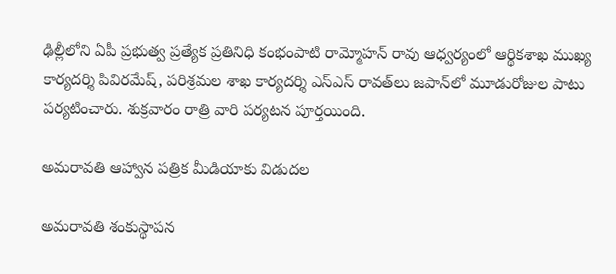ఢిల్లీలోని ఏపీ ప్రభుత్వ ప్రత్యేక ప్రతినిధి కంభంపాటి రామ్మోహన్‌ రావు ఆధ్వర్యంలో ఆర్థికశాఖ ముఖ్య కార్యదర్శి పివిరమేష్, పరిశ్రమల శాఖ కార్యదర్శి ఎస్ఎస్‌ రావత్‌లు జపాన్‌లో మూడురోజుల పాటు పర్యటించారు. శుక్రవారం రాత్రి వారి పర్యటన పూర్తయింది.

అమరావతి ఆహ్వాన పత్రిక మీడియాకు విడుదల

అమరావతి శంకుస్థాపన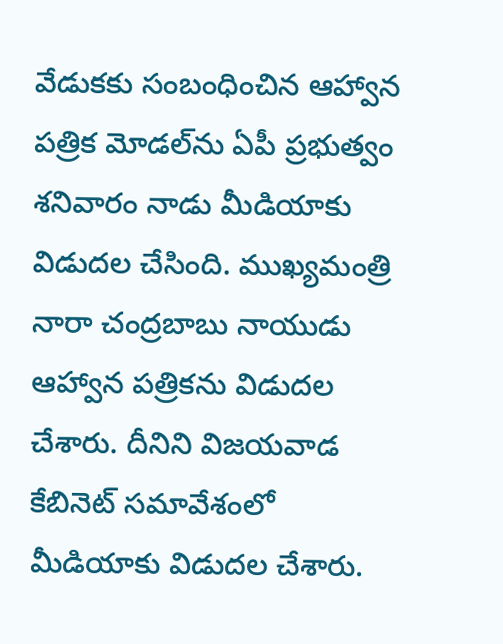వేడుకకు సంబంధించిన ఆహ్వాన పత్రిక మోడల్‌ను ఏపీ ప్రభుత్వం శనివారం నాడు మీడియాకు విడుదల చేసింది. ముఖ్యమంత్రి నారా చంద్రబాబు నాయుడు ఆహ్వాన పత్రికను విడుదల చేశారు. దీనిని విజయవాడ కేబినెట్ సమావేశంలో మీడియాకు విడుదల చేశారు.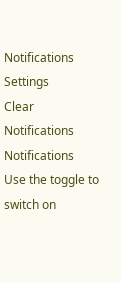Notifications
Settings
Clear Notifications
Notifications
Use the toggle to switch on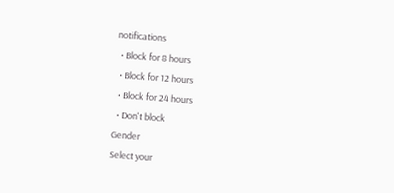notifications
  • Block for 8 hours
  • Block for 12 hours
  • Block for 24 hours
  • Don't block
Gender
Select your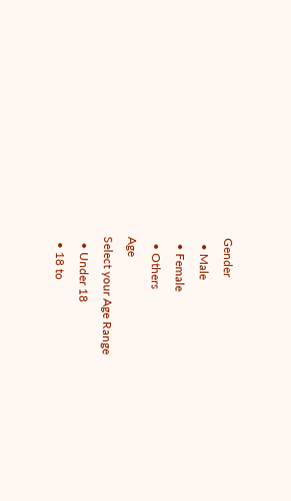Gender
  • Male
  • Female
  • Others
Age
Select your Age Range
  • Under 18
  • 18 to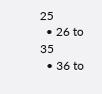25
  • 26 to 35
  • 36 to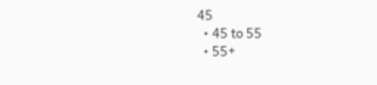45
  • 45 to 55
  • 55+